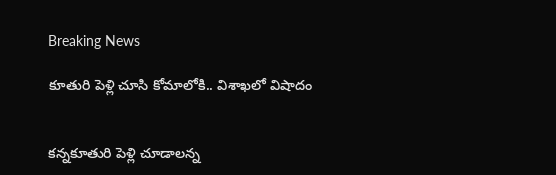Breaking News

కూతురి పెళ్లి చూసి కోమాలోకి.. విశాఖలో విషాదం


కన్నకూతురి పెళ్లి చూడాలన్న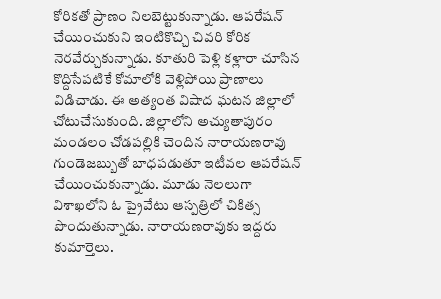కోరికతో ప్రాణం నిలబెట్టుకున్నాడు. ఆపరేషన్ చేయించుకుని ఇంటికొచ్చి చివరి కోరిక నెరవేర్చుకున్నాడు. కూతురి పెళ్లి కళ్లారా చూసిన కొద్దిసేపటికే కోమాలోకి వెళ్లిపోయి ప్రాణాలు విడిచాడు. ఈ అత్యంత విషాద ఘటన జిల్లాలో చోటుచేసుకుంది. జిల్లాలోని అచ్యుతాపురం మండలం చోడపల్లికి చెందిన నారాయణరావు గుండెజబ్బుతో బాధపడుతూ ఇటీవల ఆపరేషన్ చేయించుకున్నాడు. మూడు నెలలుగా విశాఖలోని ఓ ప్రైవేటు ఆస్పత్రిలో చికిత్స పొందుతున్నాడు. నారాయణరావుకు ఇద్దరు కుమార్తెలు.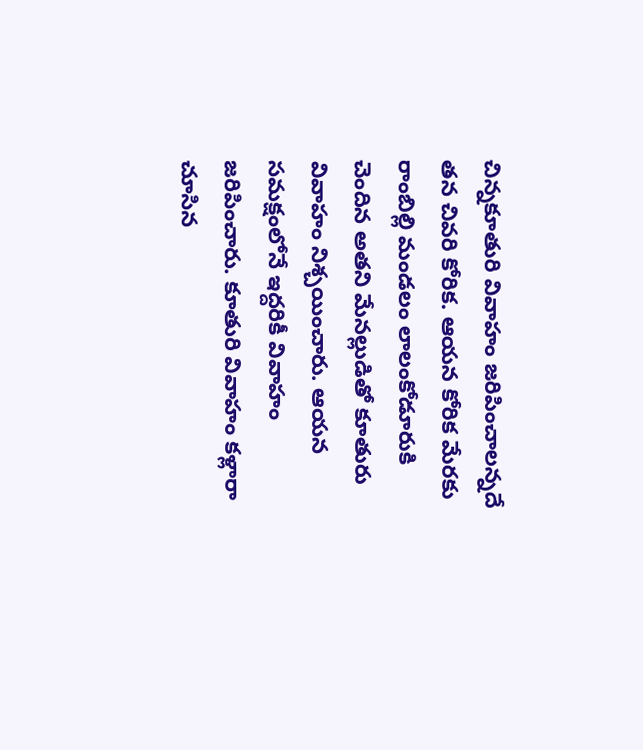చిన్నకూతురి వివాహం జరిపించాలన్నదే తన చివరి కోరిక. ఆయన కోరిక మేరకు రాంబిల్లి మండలం లాలంకోడూరుకి చెందిన అతని మేనల్లుడితో కూతురు వివాహం నిశ్చయించారు. ఆయన సమక్షంలోనే ఇద్దరికీ వివాహం జరిపించారు. కూతురి వివాహం కళ్లారా చూసిన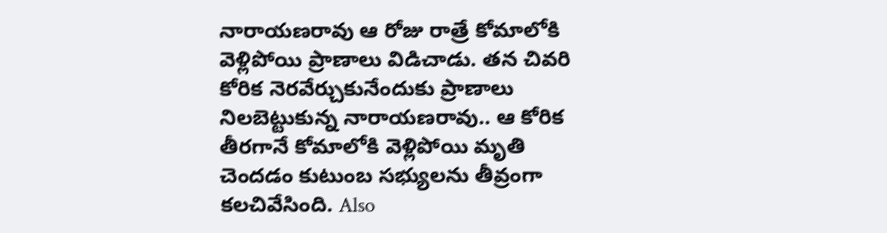నారాయణరావు ఆ రోజు రాత్రే కోమాలోకి వెళ్లిపోయి ప్రాణాలు విడిచాడు. తన చివరి కోరిక నెరవేర్చుకునేందుకు ప్రాణాలు నిలబెట్టుకున్న నారాయణరావు.. ఆ కోరిక తీరగానే కోమాలోకి వెళ్లిపోయి మృతి చెందడం కుటుంబ సభ్యులను తీవ్రంగా కలచివేసింది. Also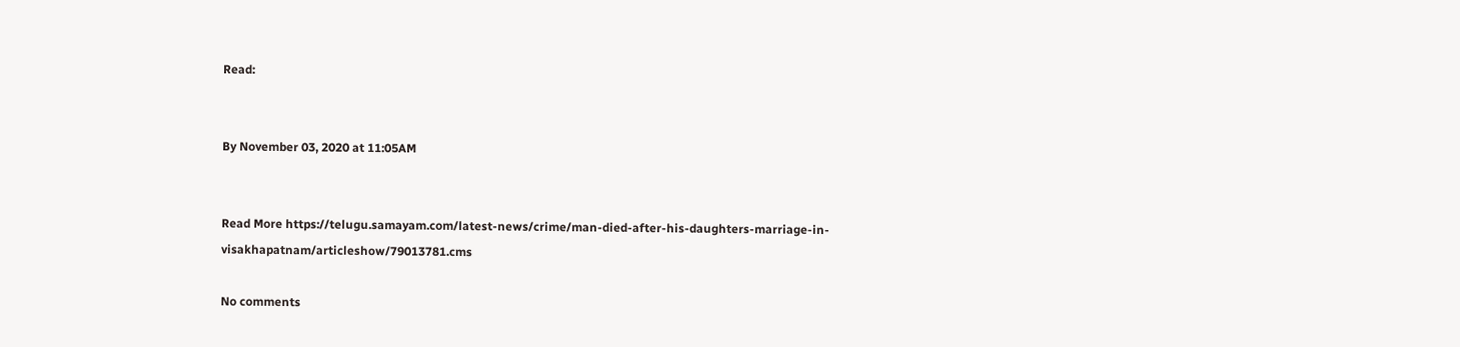Read:


By November 03, 2020 at 11:05AM


Read More https://telugu.samayam.com/latest-news/crime/man-died-after-his-daughters-marriage-in-visakhapatnam/articleshow/79013781.cms

No comments